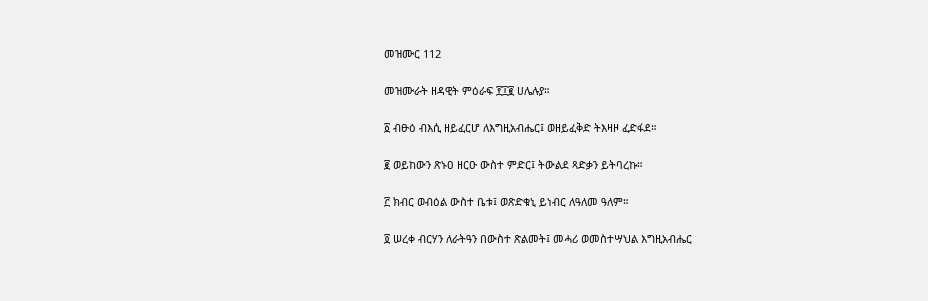መዝሙር 112

መዝሙራት ዘዳዊት ምዕራፍ ፻፲፪ ሀሌሉያ።

፩ ብፁዕ ብእሲ ዘይፈርሆ ለእግዚአብሔር፤ ወዘይፈቅድ ትእዛዞ ፈድፋደ።

፪ ወይከውን ጽኑዐ ዘርዑ ውስተ ምድር፤ ትውልደ ጻድቃን ይትባረኩ።

፫ ክብር ወብዕል ውስተ ቤቱ፤ ወጽድቁኒ ይነብር ለዓለመ ዓለም።

፬ ሠረቀ ብርሃን ለራትዓን በውስተ ጽልመት፤ መሓሪ ወመስተሣህል እግዚአብሔር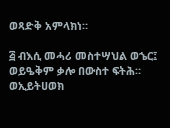ወጻድቅ አምላክነ።

፭ ብእሲ መሓሪ መስተሣህል ወኄር፤ ወይዔቅም ቃሎ በውስተ ፍትሕ። ወኢይትሀወክ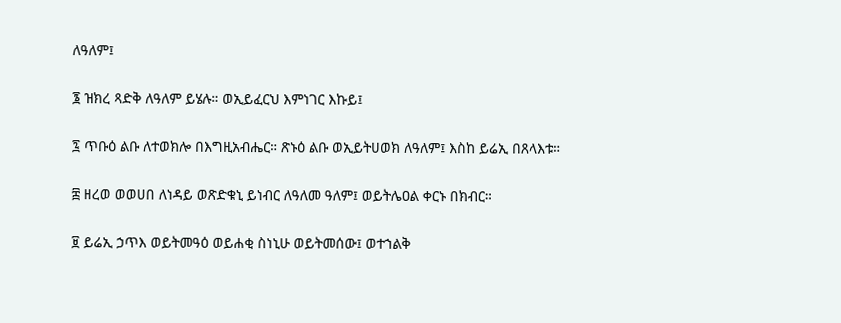ለዓለም፤

፮ ዝክረ ጻድቅ ለዓለም ይሄሉ። ወኢይፈርህ እምነገር እኩይ፤

፯ ጥቡዕ ልቡ ለተወክሎ በእግዚአብሔር። ጽኑዕ ልቡ ወኢይትሀወክ ለዓለም፤ እስከ ይሬኢ በጸላእቱ።

፰ ዘረወ ወወሀበ ለነዳይ ወጽድቁኒ ይነብር ለዓለመ ዓለም፤ ወይትሌዐል ቀርኑ በክብር።

፱ ይሬኢ ኃጥእ ወይትመዓዕ ወይሐቂ ስነኒሁ ወይትመሰው፤ ወተኀልቅ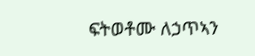ፍትወቶሙ ለኃጥኣን